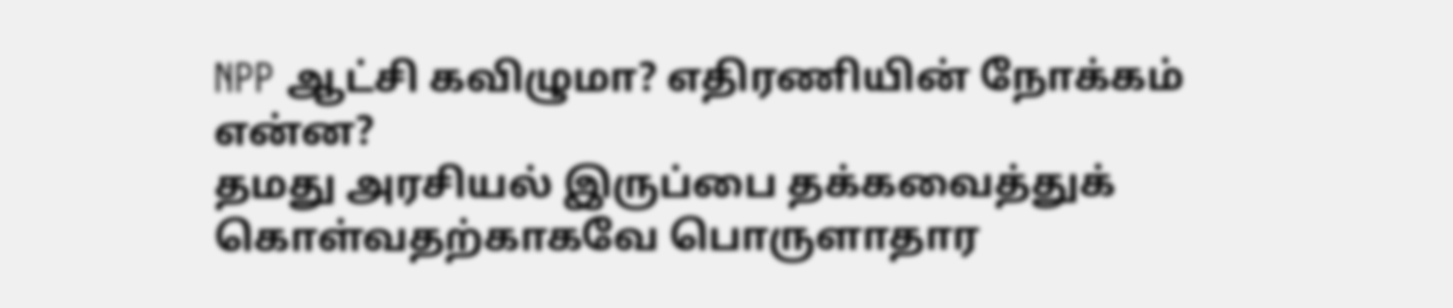NPP ஆட்சி கவிழுமா? எதிரணியின் நோக்கம் என்ன?
தமது அரசியல் இருப்பை தக்கவைத்துக் கொள்வதற்காகவே பொருளாதார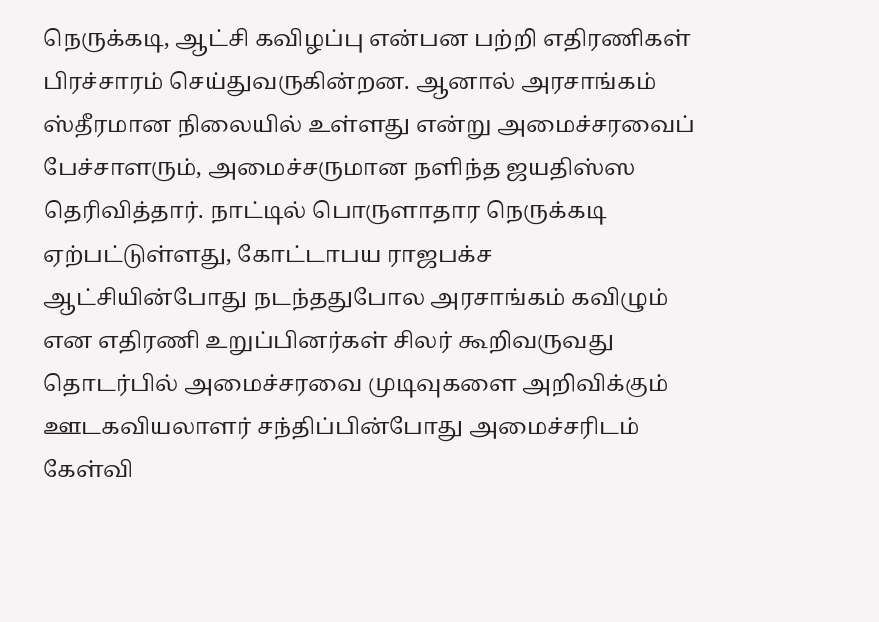நெருக்கடி, ஆட்சி கவிழப்பு என்பன பற்றி எதிரணிகள் பிரச்சாரம் செய்துவருகின்றன. ஆனால் அரசாங்கம் ஸ்தீரமான நிலையில் உள்ளது என்று அமைச்சரவைப் பேச்சாளரும், அமைச்சருமான நளிந்த ஜயதிஸ்ஸ தெரிவித்தார். நாட்டில் பொருளாதார நெருக்கடி ஏற்பட்டுள்ளது, கோட்டாபய ராஜபக்ச ஆட்சியின்போது நடந்ததுபோல அரசாங்கம் கவிழும் என எதிரணி உறுப்பினர்கள் சிலர் கூறிவருவது தொடர்பில் அமைச்சரவை முடிவுகளை அறிவிக்கும் ஊடகவியலாளர் சந்திப்பின்போது அமைச்சரிடம் கேள்வி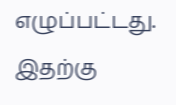எழுப்பட்டது. இதற்கு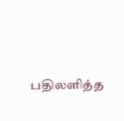பதிலளித்த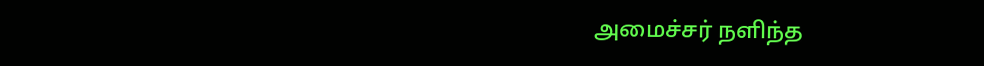அமைச்சர் நளிந்த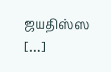ஜயதிஸ்ஸ […]